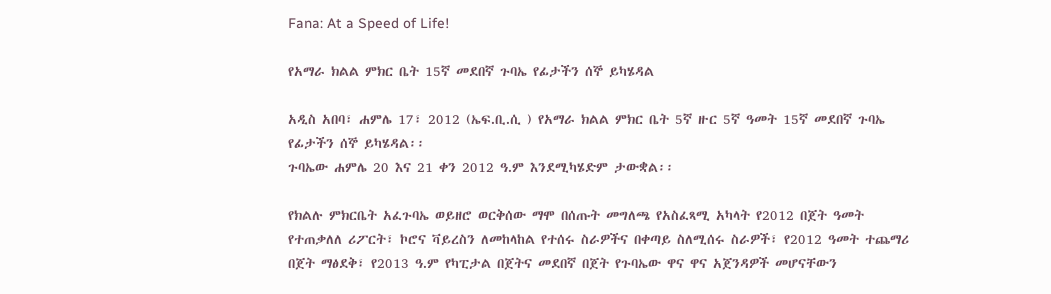Fana: At a Speed of Life!

የአማራ ክልል ምክር ቤት 15ኛ መደበኛ ጉባኤ የፊታችን ሰኞ ይካሄዳል

አዲስ አበባ፣ ሐምሌ 17፣ 2012 (ኤፍ.ቢ.ሲ ) የአማራ ክልል ምክር ቤት 5ኛ ዙር 5ኛ ዓመት 15ኛ መደበኛ ጉባኤ የፊታችን ሰኞ ይካሄዳል፡፡
ጉባኤው ሐምሌ 20 እና 21 ቀን 2012 ዓ.ም እንደሚካሄድም ታውቋል፡፡

የክልሉ ምክርቤት አፈጉባኤ ወይዘሮ ወርቅሰው ማሞ በሰጡት መግለጫ የአስፈጻሚ አካላት የ2012 በጀት ዓመት የተጠቃለለ ሪፖርት፣ ኮሮና ቫይረስን ለመከላከል የተሰሩ ስራዎችና በቀጣይ ስለሚሰሩ ስራዎች፣ የ2012 ዓመት ተጨማሪ በጀት ማፅደቅ፣ የ2013 ዓ.ም የካፒታል በጀትና መደበኛ በጀት የጉባኤው ዋና ዋና አጀንዳዎች መሆናቸውን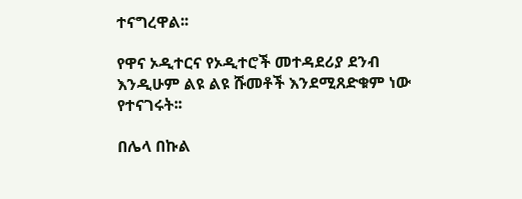ተናግረዋል፡፡

የዋና ኦዲተርና የኦዲተሮች መተዳደሪያ ደንብ እንዲሁም ልዩ ልዩ ሹመቶች እንደሚጸድቁም ነው የተናገሩት፡፡

በሌላ በኩል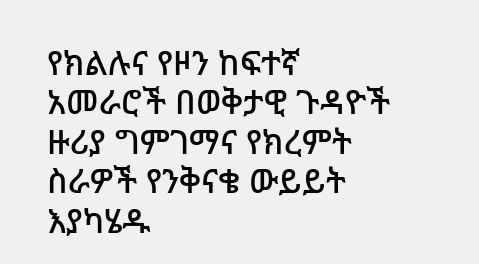የክልሉና የዞን ከፍተኛ አመራሮች በወቅታዊ ጉዳዮች ዙሪያ ግምገማና የክረምት ስራዎች የንቅናቄ ውይይት እያካሄዱ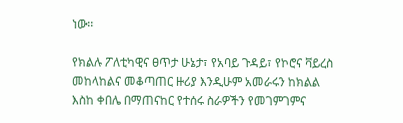ነው፡፡

የክልሉ ፖለቲካዊና ፀጥታ ሁኔታ፣ የአባይ ጉዳይ፣ የኮሮና ቫይረስ መከላከልና መቆጣጠር ዙሪያ እንዲሁም አመራሩን ከክልል እስከ ቀበሌ በማጠናከር የተሰሩ ስራዎችን የመገምገምና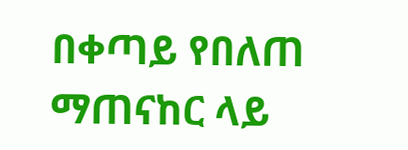በቀጣይ የበለጠ ማጠናከር ላይ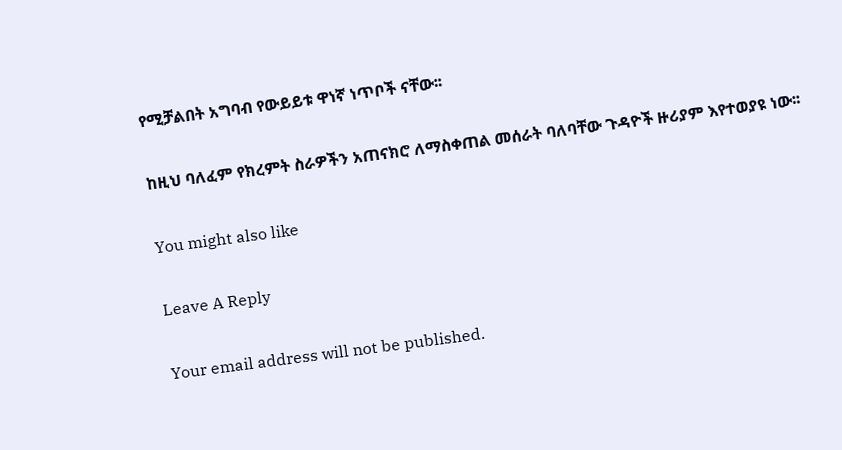የሚቻልበት አግባብ የውይይቱ ዋነኛ ነጥቦች ናቸው፡፡

ከዚህ ባለፈም የክረምት ስራዎችን አጠናክሮ ለማስቀጠል መሰራት ባለባቸው ጉዳዮች ዙሪያም እየተወያዩ ነው፡፡

You might also like

Leave A Reply

Your email address will not be published.